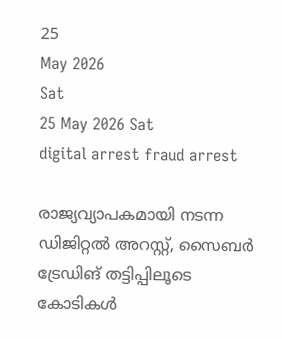25
May 2026
Sat
25 May 2026 Sat
digital arrest fraud arrest

രാജ്യവ്യാപകമായി നടന്ന ഡിജിറ്റല്‍ അറസ്റ്റ്, സൈബര്‍ ട്രേഡിങ് തട്ടിപ്പിലൂടെ കോടികള്‍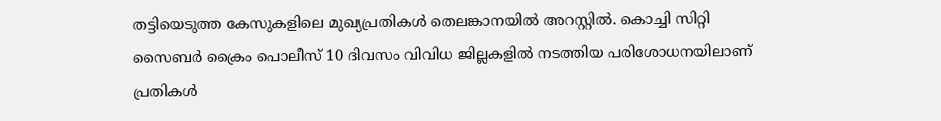തട്ടിയെടുത്ത കേസുകളിലെ മുഖ്യപ്രതികള്‍ തെലങ്കാനയില്‍ അറസ്റ്റില്‍. കൊച്ചി സിറ്റി സൈബര്‍ ക്രൈം പൊലീസ് 10 ദിവസം വിവിധ ജില്ലകളില്‍ നടത്തിയ പരിശോധനയിലാണ് പ്രതികള്‍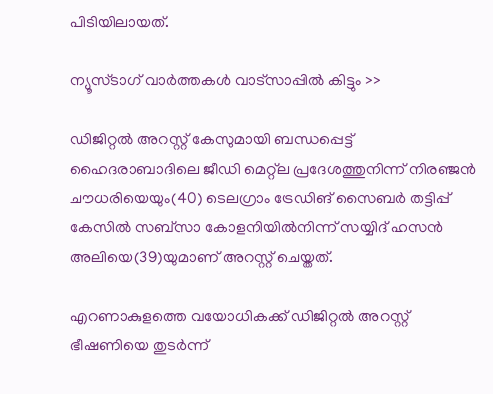പിടിയിലായത്.

ന്യൂസ്ടാഗ് വാര്‍ത്തകള്‍ വാട്‌സാപ്പില്‍ കിട്ടും >>

ഡിജിറ്റല്‍ അറസ്റ്റ് കേസുമായി ബന്ധപ്പെട്ട് ഹൈദരാബാദിലെ ജീഡി മെറ്റ്ല പ്രദേശത്തുനിന്ന് നിരഞ്ജന്‍ ചൗധരിയെയും(40) ടെലഗ്രാം ട്രേഡിങ് സൈബര്‍ തട്ടിപ്പ് കേസില്‍ സബ്‌സാ കോളനിയില്‍നിന്ന് സയ്യിദ് ഹസന്‍ അലിയെ(39)യുമാണ് അറസ്റ്റ് ചെയ്തത്.

എറണാകുളത്തെ വയോധികക്ക് ഡിജിറ്റല്‍ അറസ്റ്റ് ഭീഷണിയെ തുടര്‍ന്ന്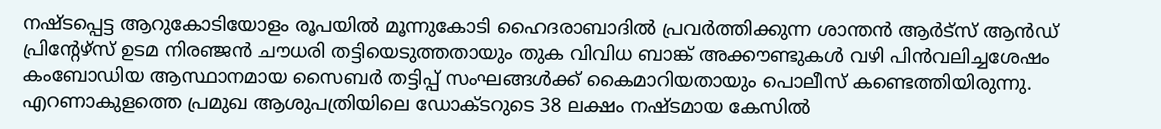നഷ്ടപ്പെട്ട ആറുകോടിയോളം രൂപയില്‍ മൂന്നുകോടി ഹൈദരാബാദില്‍ പ്രവര്‍ത്തിക്കുന്ന ശാന്തന്‍ ആര്‍ട്‌സ് ആന്‍ഡ് പ്രിന്റേഴ്‌സ് ഉടമ നിരഞ്ജന്‍ ചൗധരി തട്ടിയെടുത്തതായും തുക വിവിധ ബാങ്ക് അക്കൗണ്ടുകള്‍ വഴി പിന്‍വലിച്ചശേഷം കംബോഡിയ ആസ്ഥാനമായ സൈബര്‍ തട്ടിപ്പ് സംഘങ്ങള്‍ക്ക് കൈമാറിയതായും പൊലീസ് കണ്ടെത്തിയിരുന്നു. എറണാകുളത്തെ പ്രമുഖ ആശുപത്രിയിലെ ഡോക്ടറുടെ 38 ലക്ഷം നഷ്ടമായ കേസില്‍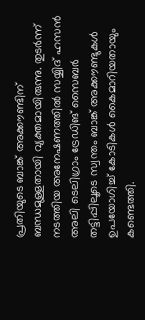പ്രതിയുടെ ബാങ്ക് അക്കൗണ്ടിന് ബന്ധമുള്ളതായി വ്യക്തമായിരുന്നു. തുടര്‍ന്ന് നടത്തിയ അനേഷണത്തില്‍ സയ്യിദ് ഹസന്‍ അലി ടെലിഗ്രാം ട്രേഡിങ് സൈബര്‍ തട്ടിപ്പിലൂടെ സ്വന്തം ബാങ്ക് അക്കൗണ്ടുകള്‍ ഉപയോഗിച്ച് കോടികള്‍ കൈമാറിയതായും കണ്ടെത്തി.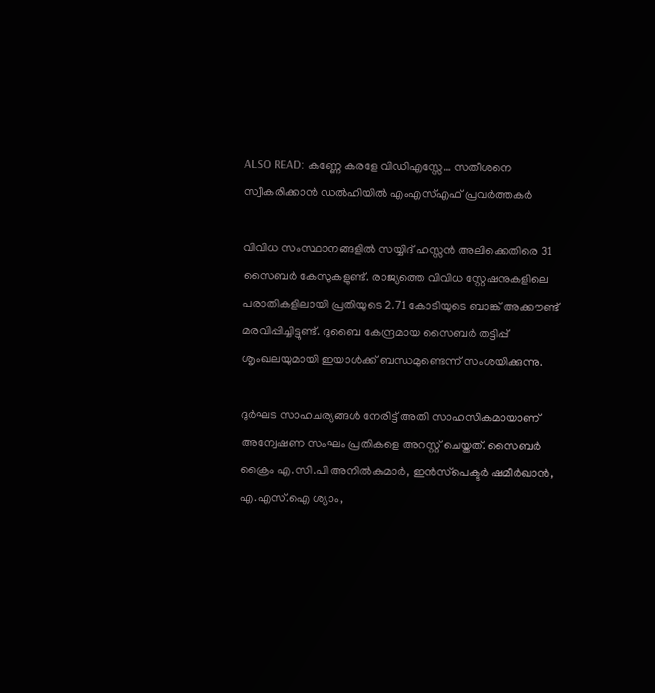ALSO READ: കണ്ണേ കരളേ വിഡിഎസ്സേ… സതീശനെ സ്വീകരിക്കാന്‍ ഡല്‍ഹിയില്‍ എംഎസ്എഫ് പ്രവര്‍ത്തകര്‍

വിവിധ സംസ്ഥാനങ്ങളില്‍ സയ്യിദ് ഹസ്സന്‍ അലിക്കെതിരെ 31 സൈബര്‍ കേസുകളുണ്ട്. രാജ്യത്തെ വിവിധ സ്റ്റേഷനുകളിലെ പരാതികളിലായി പ്രതിയുടെ 2.71 കോടിയുടെ ബാങ്ക് അക്കൗണ്ട് മരവിപ്പിച്ചിട്ടുണ്ട്. ദുബൈ കേന്ദ്രമായ സൈബര്‍ തട്ടിപ്പ് ശൃംഖലയുമായി ഇയാള്‍ക്ക് ബന്ധമുണ്ടെന്ന് സംശയിക്കുന്നു.

ദുര്‍ഘട സാഹചര്യങ്ങള്‍ നേരിട്ട് അതി സാഹസികമായാണ് അന്വേഷണ സംഘം പ്രതികളെ അറസ്റ്റ് ചെയ്തത്. സൈബര്‍ ക്രൈം എ.സി.പി അനില്‍കുമാര്‍, ഇന്‍സ്‌പെക്ടര്‍ ഷമീര്‍ഖാന്‍, എ.എസ്.ഐ ശ്യാം,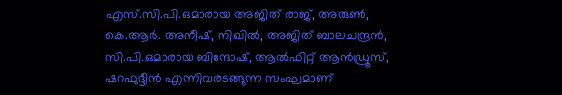എസ്.സി.പി.ഒമാരായ അജിത് രാജ്, അരുണ്‍, കെ.ആര്‍. അനീഷ്, നിഖില്‍, അജിത് ബാലചന്ദ്രന്‍, സി.പി.ഒമാരായ ബിന്ദോഷ്, ആല്‍ഫിറ്റ് ആന്‍ഡ്രൂസ്, ഷറഫുദ്ദീന്‍ എന്നിവരടങ്ങുന്ന സംഘമാണ്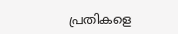പ്രതികളെ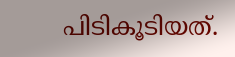പിടികൂടിയത്.